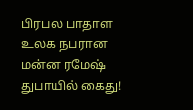பிரபல பாதாள உலக நபரான மன்ன ரமேஷ் துபாயில் கைது!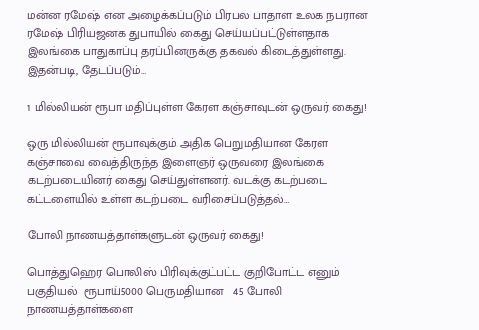மன்ன ரமேஷ் என அழைக்கப்படும் பிரபல பாதாள உலக நபரான ரமேஷ் பிரியஜனக துபாயில் கைது செய்யப்பட்டுள்ளதாக இலங்கை பாதுகாப்பு தரப்பினருக்கு தகவல் கிடைத்துள்ளது. இதன்படி, தேடப்படும்…

1 மில்லியன் ரூபா மதிப்புள்ள கேரள கஞ்சாவுடன் ஒருவர் கைது!

ஒரு மில்லியன் ரூபாவுக்கும் அதிக பெறுமதியான கேரள கஞ்சாவை வைத்திருந்த இளைஞர் ஒருவரை இலங்கை கடற்படையினர் கைது செய்துள்ளனர். வடக்கு கடற்படை கட்டளையில் உள்ள கடற்படை வரிசைப்படுத்தல்…

போலி நாணயத்தாள்களுடன் ஒருவர் கைது!

பொத்துஹெர பொலிஸ் பிரிவுக்குட்பட்ட குறிபோட்ட எனும் பகுதியல்  ரூபாய்5000 பெருமதியான   45 போலி நாணயத்தாள்களை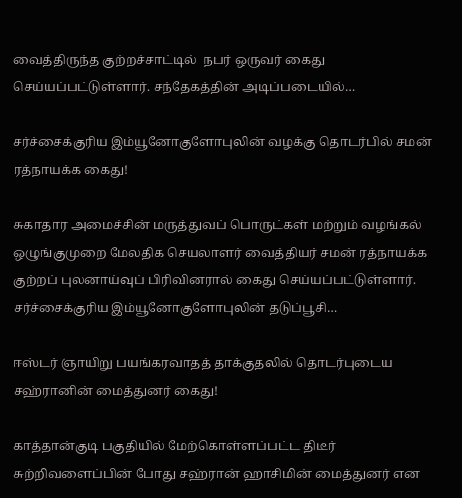வைத்திருந்த குற்றச்சாட்டில்  நபர் ஒருவர் கைது செய்யப்பட்டுள்ளார். சந்தேகத்தின் அடிப்படையில்…

சர்ச்சைக்குரிய இம்யூனோகுளோபுலின் வழக்கு தொடர்பில் சமன் ரத்நாயக்க கைது!

சுகாதார அமைச்சின் மருத்துவப் பொருட்கள் மற்றும் வழங்கல் ஒழுங்குமுறை மேலதிக செயலாளர் வைத்தியர் சமன் ரத்நாயக்க குற்றப் புலனாய்வுப் பிரிவினரால் கைது செய்யப்பட்டுள்ளார். சர்ச்சைக்குரிய இம்யூனோகுளோபுலின் தடுப்பூசி…

ஈஸ்டர் ஞாயிறு பயங்கரவாதத் தாக்குதலில் தொடர்புடைய சஹ்ரானின் மைத்துனர் கைது!

காத்தான்குடி பகுதியில் மேற்கொள்ளப்பட்ட திடீர் சுற்றிவளைப்பின் போது சஹ்ரான் ஹாசிமின் மைத்துனர் என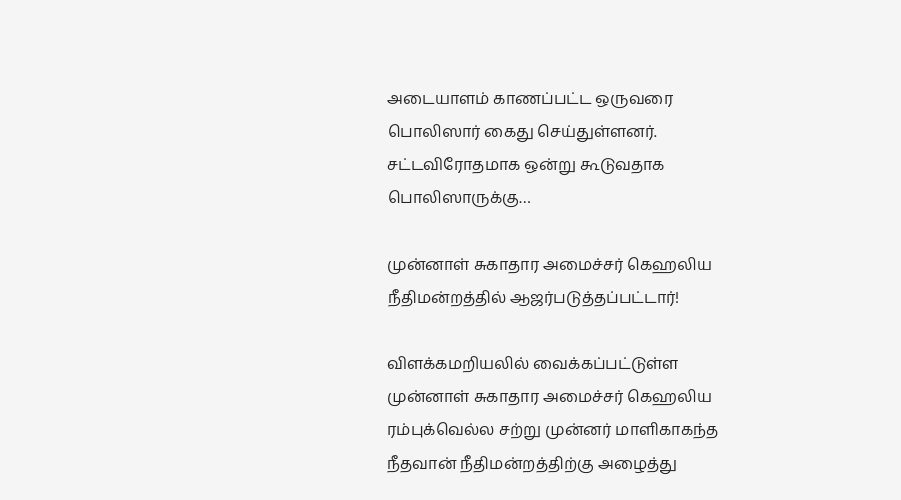அடையாளம் காணப்பட்ட ஒருவரை பொலிஸார் கைது செய்துள்ளனர். சட்டவிரோதமாக ஒன்று கூடுவதாக பொலிஸாருக்கு…

முன்னாள் சுகாதார அமைச்சர் கெஹலிய நீதிமன்றத்தில் ஆஜர்படுத்தப்பட்டார்!

விளக்கமறியலில் வைக்கப்பட்டுள்ள முன்னாள் சுகாதார அமைச்சர் கெஹலிய ரம்புக்வெல்ல சற்று முன்னர் மாளிகாகந்த நீதவான் நீதிமன்றத்திற்கு அழைத்து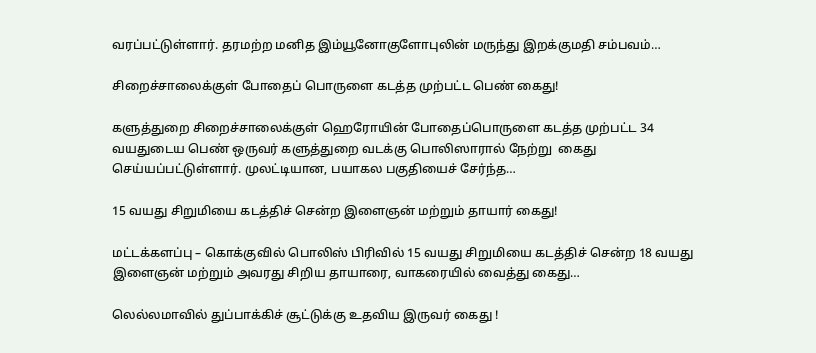வரப்பட்டுள்ளார். தரமற்ற மனித இம்யூனோகுளோபுலின் மருந்து இறக்குமதி சம்பவம்…

சிறைச்சாலைக்குள் போதைப் பொருளை கடத்த முற்பட்ட பெண் கைது!

களுத்துறை சிறைச்சாலைக்குள் ஹெரோயின் போதைப்பொருளை கடத்த முற்பட்ட 34 வயதுடைய பெண் ஒருவர் களுத்துறை வடக்கு பொலிஸாரால் நேற்று  கைது செய்யப்பட்டுள்ளார். முலட்டியான, பயாகல பகுதியைச் சேர்ந்த…

15 வயது சிறுமியை கடத்திச் சென்ற இளைஞன் மற்றும் தாயார் கைது!

மட்டக்களப்பு – கொக்குவில் பொலிஸ் பிரிவில் 15 வயது சிறுமியை கடத்திச் சென்ற 18 வயது இளைஞன் மற்றும் அவரது சிறிய தாயாரை, வாகரையில் வைத்து கைது…

லெல்லமாவில் துப்பாக்கிச் சூட்டுக்கு உதவிய இருவர் கைது !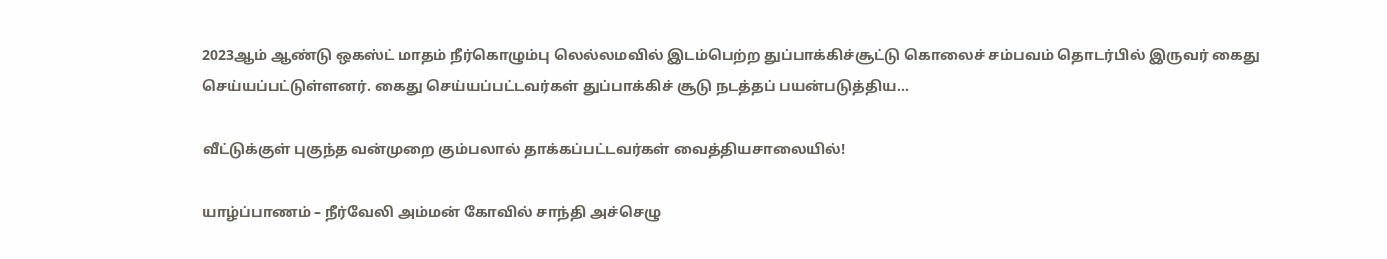2023ஆம் ஆண்டு ஒகஸ்ட் மாதம் நீர்கொழும்பு லெல்லமவில் இடம்பெற்ற துப்பாக்கிச்சூட்டு கொலைச் சம்பவம் தொடர்பில் இருவர் கைது செய்யப்பட்டுள்ளனர். கைது செய்யப்பட்டவர்கள் துப்பாக்கிச் சூடு நடத்தப் பயன்படுத்திய…

வீட்டுக்குள் புகுந்த வன்முறை கும்பலால் தாக்கப்பட்டவர்கள் வைத்தியசாலையில்!

யாழ்ப்பாணம் – நீர்வேலி அம்மன் கோவில் சாந்தி அச்செழு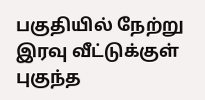பகுதியில் நேற்று இரவு வீட்டுக்குள் புகுந்த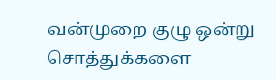வன்முறை குழு ஒன்று சொத்துக்களை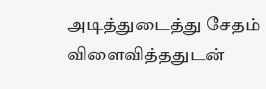அடித்துடைத்து சேதம் விளைவித்ததுடன்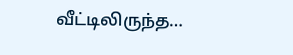வீட்டிலிருந்த…